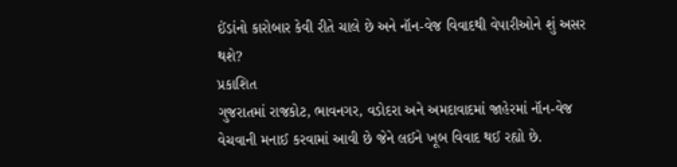ઈંડાંનો કારોબાર કેવી રીતે ચાલે છે અને નૉન-વેજ વિવાદથી વેપારીઓને શું અસર થશે?
પ્રકાશિત
ગુજરાતમાં રાજકોટ, ભાવનગર, વડોદરા અને અમદાવાદમાં જાહેરમાં નૉન-વેજ વેચવાની મનાઈ કરવામાં આવી છે જેને લઈને ખૂબ વિવાદ થઈ રહ્યો છે.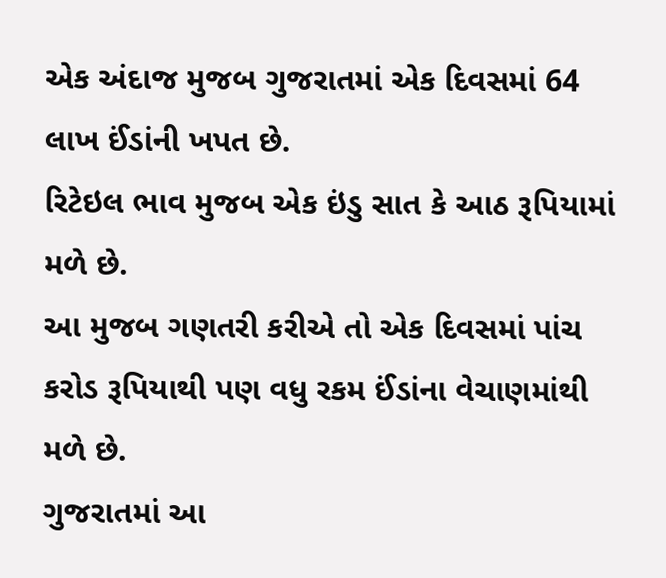એક અંદાજ મુજબ ગુજરાતમાં એક દિવસમાં 64 લાખ ઈંડાંની ખપત છે.
રિટેઇલ ભાવ મુજબ એક ઇંડુ સાત કે આઠ રૂપિયામાં મળે છે.
આ મુજબ ગણતરી કરીએ તો એક દિવસમાં પાંચ કરોડ રૂપિયાથી પણ વધુ રકમ ઈંડાંના વેચાણમાંથી મળે છે.
ગુજરાતમાં આ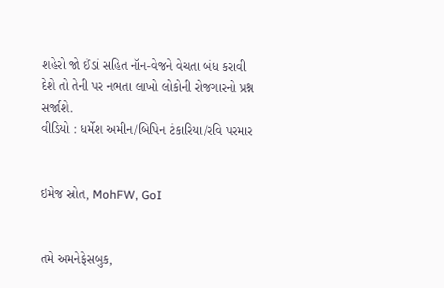શહેરો જો ઈંડાં સહિત નૉન-વેજને વેચતા બંધ કરાવી દેશે તો તેની પર નભતા લાખો લોકોની રોજગારનો પ્રશ્ન સર્જાશે.
વીડિયો : ધર્મેશ અમીન/બિપિન ટંકારિયા/રવિ પરમાર


ઇમેજ સ્રોત, MohFW, GoI


તમે અમનેફેસબુક,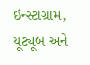ઇન્સ્ટાગ્રામ, યૂટ્યૂબ અને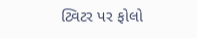ટ્વિટર પર ફોલો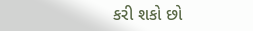કરી શકો છો